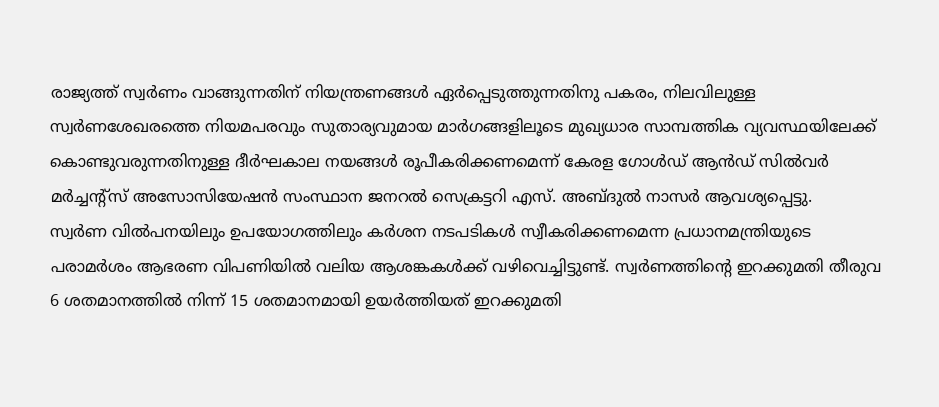രാജ്യത്ത് സ്വർണം വാങ്ങുന്നതിന് നിയന്ത്രണങ്ങൾ ഏർപ്പെടുത്തുന്നതിനു പകരം, നിലവിലുള്ള സ്വർണശേഖരത്തെ നിയമപരവും സുതാര്യവുമായ മാർഗങ്ങളിലൂടെ മുഖ്യധാര സാമ്പത്തിക വ്യവസ്ഥയിലേക്ക് കൊണ്ടുവരുന്നതിനുള്ള ദീർഘകാല നയങ്ങൾ രൂപീകരിക്കണമെന്ന് കേരള ഗോൾഡ് ആൻഡ് സിൽവർ മർച്ചന്റ്സ് അസോസിയേഷൻ സംസ്ഥാന ജനറൽ സെക്രട്ടറി എസ്. അബ്ദുൽ നാസർ ആവശ്യപ്പെട്ടു.
സ്വർണ വിൽപനയിലും ഉപയോഗത്തിലും കർശന നടപടികൾ സ്വീകരിക്കണമെന്ന പ്രധാനമന്ത്രിയുടെ പരാമർശം ആഭരണ വിപണിയിൽ വലിയ ആശങ്കകൾക്ക് വഴിവെച്ചിട്ടുണ്ട്. സ്വർണത്തിന്റെ ഇറക്കുമതി തീരുവ 6 ശതമാനത്തിൽ നിന്ന് 15 ശതമാനമായി ഉയർത്തിയത് ഇറക്കുമതി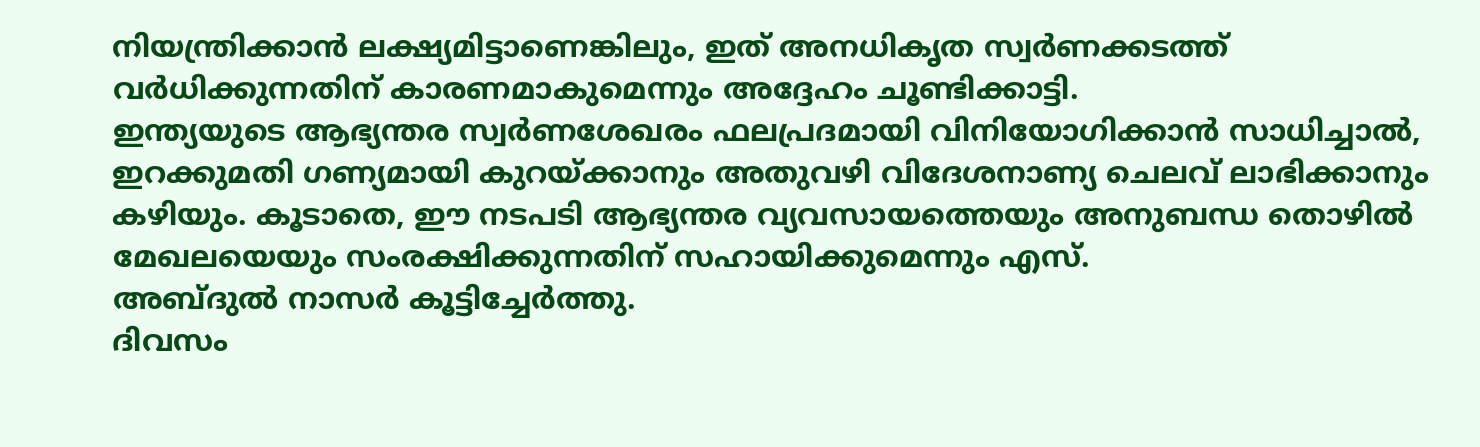നിയന്ത്രിക്കാൻ ലക്ഷ്യമിട്ടാണെങ്കിലും, ഇത് അനധികൃത സ്വർണക്കടത്ത് വർധിക്കുന്നതിന് കാരണമാകുമെന്നും അദ്ദേഹം ചൂണ്ടിക്കാട്ടി.
ഇന്ത്യയുടെ ആഭ്യന്തര സ്വർണശേഖരം ഫലപ്രദമായി വിനിയോഗിക്കാൻ സാധിച്ചാൽ, ഇറക്കുമതി ഗണ്യമായി കുറയ്ക്കാനും അതുവഴി വിദേശനാണ്യ ചെലവ് ലാഭിക്കാനും കഴിയും. കൂടാതെ, ഈ നടപടി ആഭ്യന്തര വ്യവസായത്തെയും അനുബന്ധ തൊഴിൽ മേഖലയെയും സംരക്ഷിക്കുന്നതിന് സഹായിക്കുമെന്നും എസ്.
അബ്ദുൽ നാസർ കൂട്ടിച്ചേർത്തു.
ദിവസം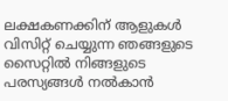ലക്ഷകണക്കിന് ആളുകൾ വിസിറ്റ് ചെയ്യുന്ന ഞങ്ങളുടെ സൈറ്റിൽ നിങ്ങളുടെ പരസ്യങ്ങൾ നൽകാൻ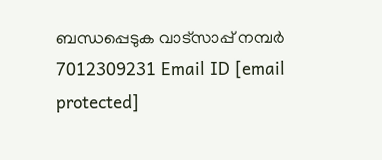ബന്ധപ്പെടുക വാട്സാപ്പ് നമ്പർ 7012309231 Email ID [email protected]